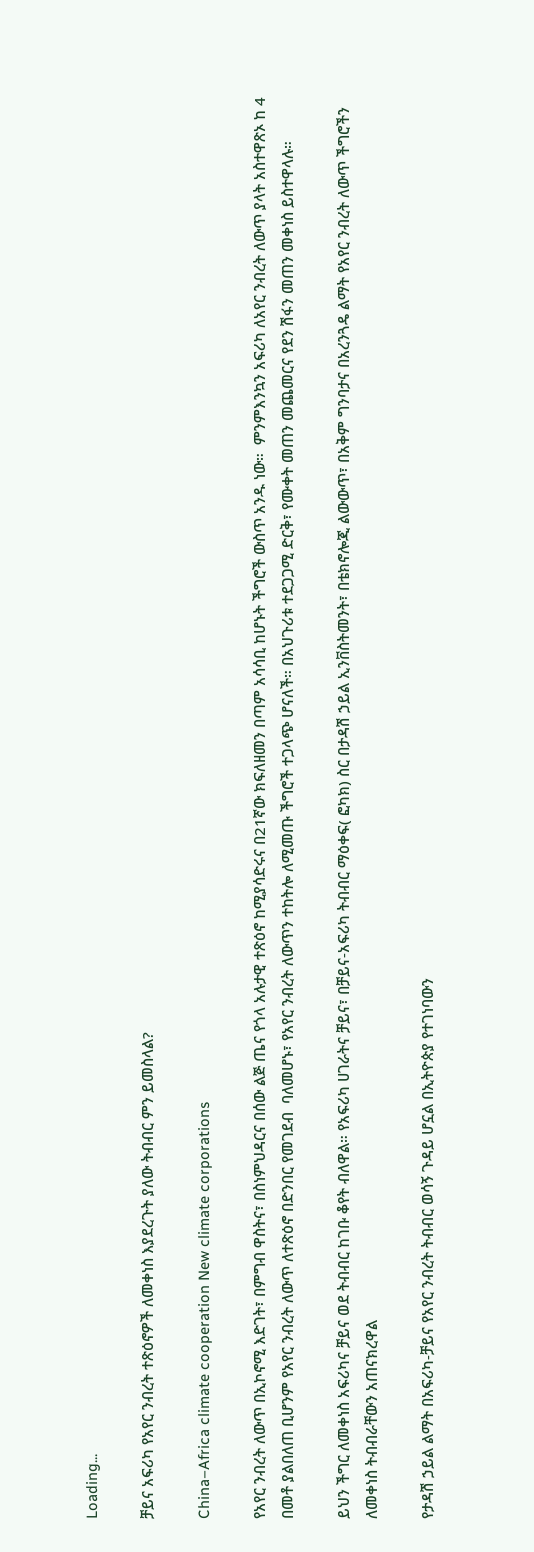Loading...

ቻይና አፍሪካ የአየር ንብረት ተጽዕኖዎች ለመቀነስ እያደረጉት ያለው ትብብር ምን ይመስላል?

China–Africa climate cooperation New climate corporations

የአየር ንብረት ለውጥ በኢኮኖሚ እድገት፣ በምግብ ዋስትና፣ በስነምህዳርና በሰው ልጅ ጤና የጎላ አሉታዊ ተጽዕኖ ከሚያሳድሩና በ21ኛው ክፍለዘመን በጣም አሳሳቢ ከሆኑት ችግሮች ውስጥ አንዱ ነው።  ምንምእንኳን አፍሪካ ለአየር ንብረት ለውጥ ያላት አስተዋጽኦ ከ 4 በመቶ ያልበለጠ ቢሆንም የአየር ንብረት ለውጥ ለተጽዕኖ በድንበር የመገደብ  ባለመሆኑ፣ የአየር ንብረት ለውጥን ተከትሎ ለሚመጡ ችግሮች ተጋላጭ ሆናለች። በአህጉሪቱ ተደጋጋሚ ድርቅ፣ የሙቀት መጠን መጨመርና የደን ሽፋን መጠን መቀነስ ይስተዋላሉ።

ይህን ችግር ለመቀነስ አፍሪካና ቻይና ወደ ትብብር ከገቡ ቆየት ብለዋል። የአፍሪካ ሀገራትና ቻይና፣ በቻይና-አፍሪካ ትብብር ማዕቀፍ( ፎካክ) ስር በታዳሽ ኃይል ኢንቨስትመንት፣ በቴክኖሎጂ ልውውጥ፣ በአቅም ግንባታና በአረንጓዴ ልማት የአየር ንብረት ለውጥ ችግሮችን ለመቀነስ ትብብራቸውን አጠናክረዋል

የታዳሽ ኃይል ልማት በአፍሪካ-ቻይና የአየር ንብረት ትብብር ወሳኝ ጉዳይ ሆኗል በኢትዮጵያ የተገነባውን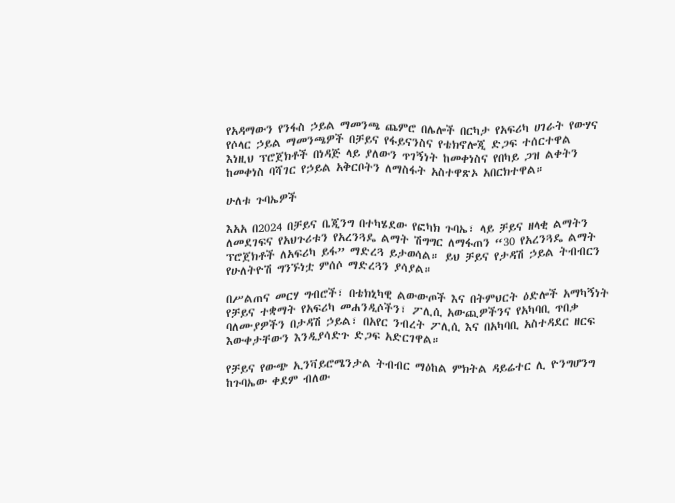የአዳማውን የንፋስ ኃይል ማመንጫ ጨምሮ በሌሎች በርካታ የአፍሪካ ሀገራት የውሃና የሶላር ኃይል ማመንጫዎች በቻይና የፋይናንስና የቴክኖሎጂ ድጋፍ ተሰርተዋል
እነዚህ ፕሮጀክቶች በነዳጅ ላይ ያለውን ጥገኝነት ከመቀነስና የበካይ ጋዝ ልቀትን ከመቀነስ ባሻገር የኃይል አቅርቦትን ለማስፋት አስተዋጽኦ አበርክተዋል።

ሁለቱ ጉባኤዎች

እአአ በ2024 በቻይና ቤጂንግ በተካሄደው የፎካክ ጉባኤ፣ ላይ ቻይና ዘላቂ ልማትን ለመደገፍና የአህጉሪቱን የአረንጓዴ ልማት ሽግግር ለማፋጠን “30 የአረንጓዴ ልማት ፕሮጀክቶች ለአፍሪካ ይፋ” ማድረጓ ይታወሳል። ይህ ቻይና የታዳሽ ኃይል ትብብርን የሁለትዮሽ ግንኙነቷ ምሰሶ ማድረጓን ያሳያል።

በሥልጠና መርሃ ግብሮች፣ በቴክኒካዊ ልውውጦች እና በትምህርት ዕድሎች አማካኝነት የቻይና ተቋማት የአፍሪካ መሐንዲሶችን፣ ፖሊሲ አውጪዎችንና የአካባቢ ጥበቃ ባለሙያዎችን በታዳሽ ኃይል፣ በአየር ንብረት ፖሊሲ እና በአካባቢ አስተዳደር ዘርፍ እውቀታቸውን እንዲያሳድጉ ድጋፍ አድርገዋል።

የቻይና የውጭ ኢንቫይሮሜንታል ትብብር ማዕከል ምክትል ዳይሬተር ሊ ዮንግሆንግ  ከጉባኤው ቀደም ብለው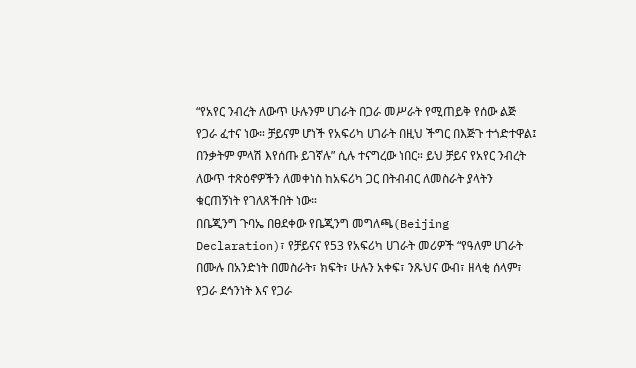“የአየር ንብረት ለውጥ ሁሉንም ሀገራት በጋራ መሥራት የሚጠይቅ የሰው ልጅ የጋራ ፈተና ነው። ቻይናም ሆነች የአፍሪካ ሀገራት በዚህ ችግር በእጅጉ ተጎድተዋል፤ በንቃትም ምላሽ እየሰጡ ይገኛሉ” ሲሉ ተናግረው ነበር። ይህ ቻይና የአየር ንብረት ለውጥ ተጽዕኖዎችን ለመቀነስ ከአፍሪካ ጋር በትብብር ለመስራት ያላትን ቁርጠኝነት የገለጸችበት ነው።
በቤጂንግ ጉባኤ በፀደቀው የቤጂንግ መግለጫ(Beijing Declaration)፣ የቻይናና የ53 የአፍሪካ ሀገራት መሪዎች “የዓለም ሀገራት በሙሉ በአንድነት በመስራት፣ ክፍት፣ ሁሉን አቀፍ፣ ንጹህና ውብ፣ ዘላቂ ሰላም፣ የጋራ ደኅንነት እና የጋራ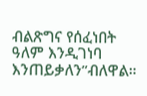ብልጽግና የሰፈነበት ዓለም እንዲገነባ እንጠይቃለን”ብለዋል።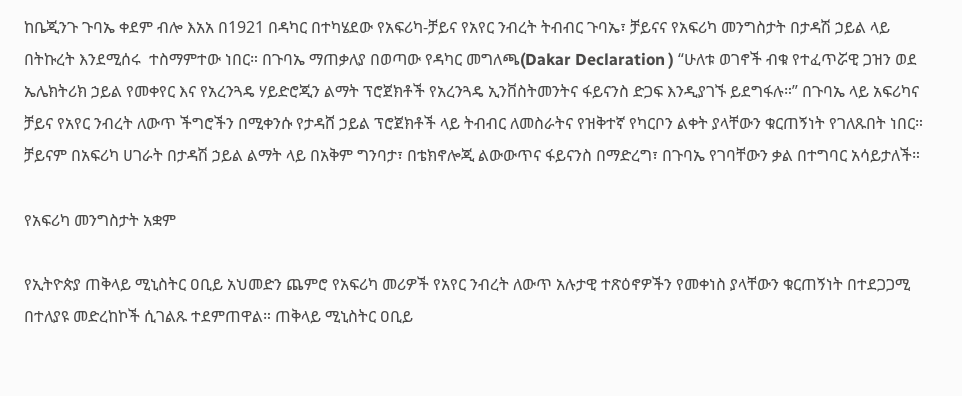ከቤጂንጉ ጉባኤ ቀደም ብሎ እአአ በ1921 በዳካር በተካሄደው የአፍሪካ-ቻይና የአየር ንብረት ትብብር ጉባኤ፣ ቻይናና የአፍሪካ መንግስታት በታዳሽ ኃይል ላይ በትኩረት እንደሚሰሩ  ተስማምተው ነበር። በጉባኤ ማጠቃለያ በወጣው የዳካር መግለጫ(Dakar Declaration ) “ሁለቱ ወገኖች ብቁ የተፈጥሯዊ ጋዝን ወደ ኤሌክትሪክ ኃይል የመቀየር እና የአረንጓዴ ሃይድሮጂን ልማት ፕሮጀክቶች የአረንጓዴ ኢንቨስትመንትና ፋይናንስ ድጋፍ እንዲያገኙ ይደግፋሉ።” በጉባኤ ላይ አፍሪካና ቻይና የአየር ንብረት ለውጥ ችግሮችን በሚቀንሱ የታዳሸ ኃይል ፕሮጀክቶች ላይ ትብብር ለመስራትና የዝቅተኛ የካርቦን ልቀት ያላቸውን ቁርጠኝነት የገለጹበት ነበር። ቻይናም በአፍሪካ ሀገራት በታዳሽ ኃይል ልማት ላይ በአቅም ግንባታ፣ በቴክኖሎጂ ልውውጥና ፋይናንስ በማድረግ፣ በጉባኤ የገባቸውን ቃል በተግባር አሳይታለች።

የአፍሪካ መንግስታት አቋም

የኢትዮጵያ ጠቅላይ ሚኒስትር ዐቢይ አህመድን ጨምሮ የአፍሪካ መሪዎች የአየር ንብረት ለውጥ አሉታዊ ተጽዕኖዎችን የመቀነስ ያላቸውን ቁርጠኝነት በተደጋጋሚ በተለያዩ መድረከኮች ሲገልጹ ተደምጠዋል። ጠቅላይ ሚኒስትር ዐቢይ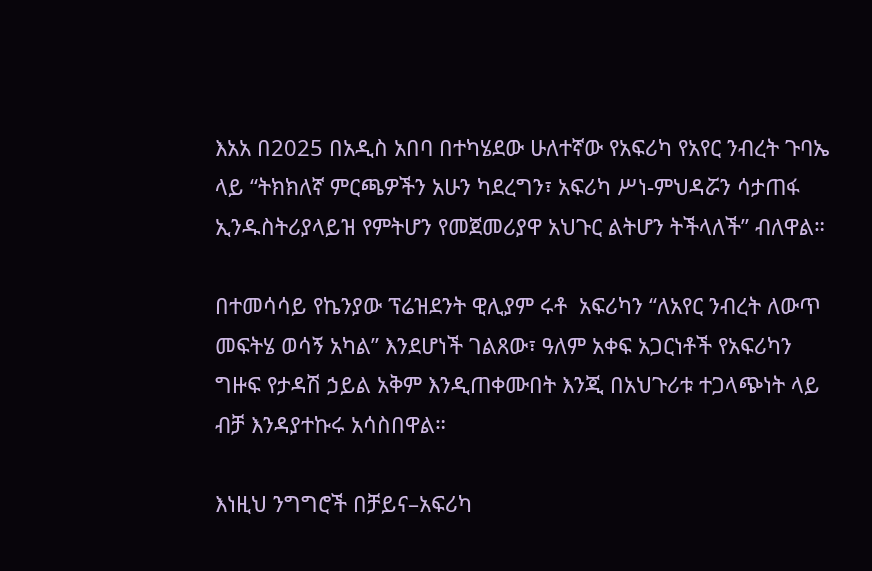እአአ በ2025 በአዲስ አበባ በተካሄደው ሁለተኛው የአፍሪካ የአየር ንብረት ጉባኤ ላይ “ትክክለኛ ምርጫዎችን አሁን ካደረግን፣ አፍሪካ ሥነ-ምህዳሯን ሳታጠፋ ኢንዱስትሪያላይዝ የምትሆን የመጀመሪያዋ አህጉር ልትሆን ትችላለች” ብለዋል።

በተመሳሳይ የኬንያው ፕሬዝደንት ዊሊያም ሩቶ  አፍሪካን “ለአየር ንብረት ለውጥ መፍትሄ ወሳኝ አካል” እንደሆነች ገልጸው፣ ዓለም አቀፍ አጋርነቶች የአፍሪካን ግዙፍ የታዳሽ ኃይል አቅም እንዲጠቀሙበት እንጂ በአህጉሪቱ ተጋላጭነት ላይ ብቻ እንዳያተኩሩ አሳስበዋል።

እነዚህ ንግግሮች በቻይና–አፍሪካ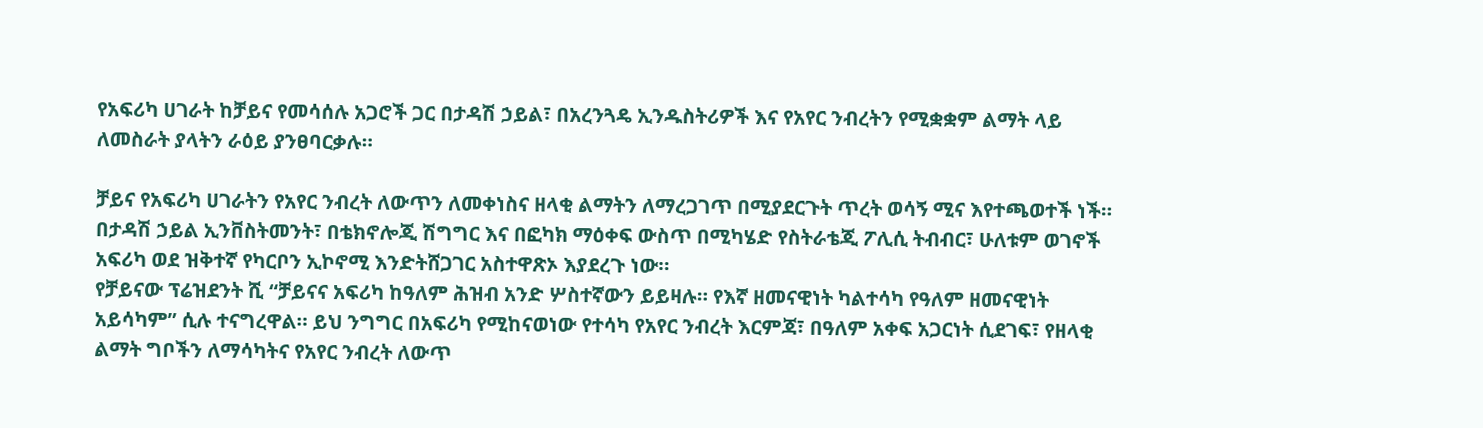የአፍሪካ ሀገራት ከቻይና የመሳሰሉ አጋሮች ጋር በታዳሽ ኃይል፣ በአረንጓዴ ኢንዱስትሪዎች እና የአየር ንብረትን የሚቋቋም ልማት ላይ ለመስራት ያላትን ራዕይ ያንፀባርቃሉ።

ቻይና የአፍሪካ ሀገራትን የአየር ንብረት ለውጥን ለመቀነስና ዘላቂ ልማትን ለማረጋገጥ በሚያደርጉት ጥረት ወሳኝ ሚና እየተጫወተች ነች። በታዳሽ ኃይል ኢንቨስትመንት፣ በቴክኖሎጂ ሽግግር እና በፎካክ ማዕቀፍ ውስጥ በሚካሄድ የስትራቴጂ ፖሊሲ ትብብር፣ ሁለቱም ወገኖች አፍሪካ ወደ ዝቅተኛ የካርቦን ኢኮኖሚ እንድትሸጋገር አስተዋጽኦ እያደረጉ ነው።
የቻይናው ፕሬዝደንት ሺ “ቻይናና አፍሪካ ከዓለም ሕዝብ አንድ ሦስተኛውን ይይዛሉ። የእኛ ዘመናዊነት ካልተሳካ የዓለም ዘመናዊነት አይሳካም” ሲሉ ተናግረዋል። ይህ ንግግር በአፍሪካ የሚከናወነው የተሳካ የአየር ንብረት እርምጃ፣ በዓለም አቀፍ አጋርነት ሲደገፍ፣ የዘላቂ ልማት ግቦችን ለማሳካትና የአየር ንብረት ለውጥ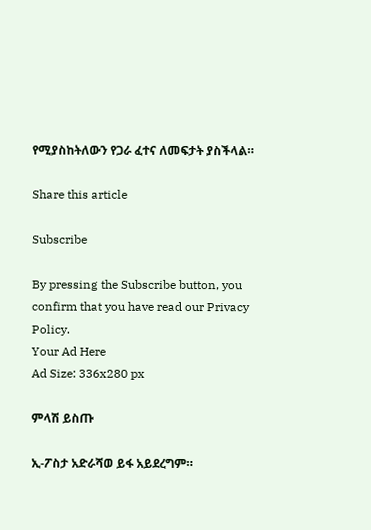የሚያስከትለውን የጋራ ፈተና ለመፍታት ያስችላል።

Share this article

Subscribe

By pressing the Subscribe button, you confirm that you have read our Privacy Policy.
Your Ad Here
Ad Size: 336x280 px

ምላሽ ይስጡ

ኢ-ፖስታ አድራሻወ ይፋ አይደረግም።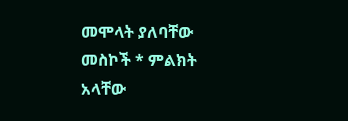መሞላት ያለባቸው መስኮች * ምልክት አላቸው